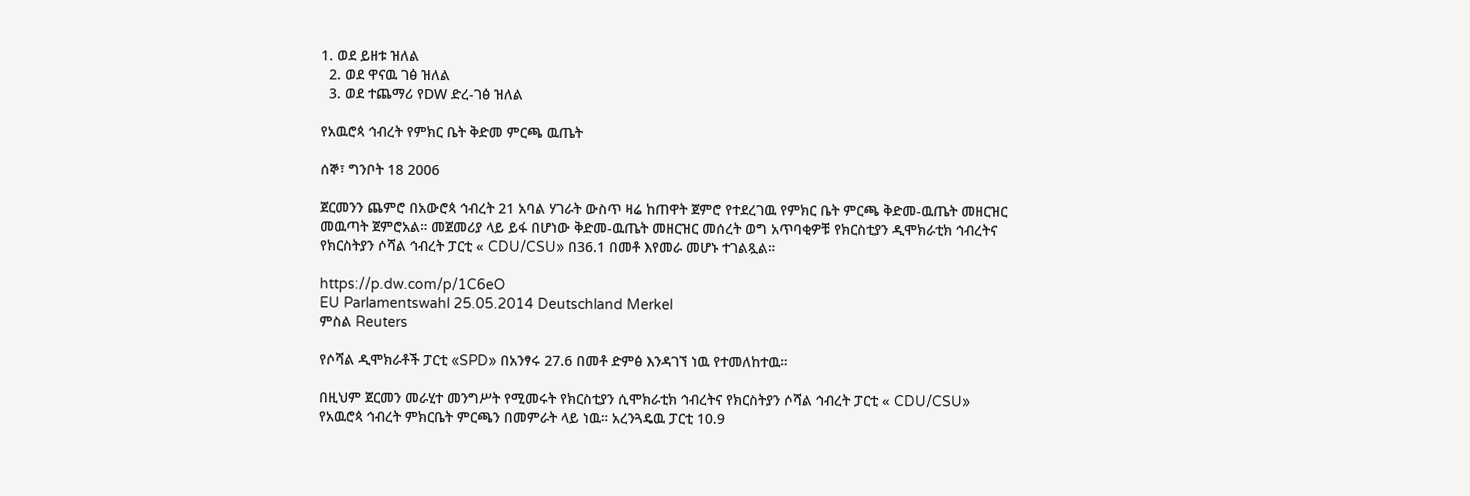1. ወደ ይዘቱ ዝለል
  2. ወደ ዋናዉ ገፅ ዝለል
  3. ወደ ተጨማሪ የDW ድረ-ገፅ ዝለል

የአዉሮጳ ኅብረት የምክር ቤት ቅድመ ምርጫ ዉጤት

ሰኞ፣ ግንቦት 18 2006

ጀርመንን ጨምሮ በአውሮጳ ኅብረት 21 አባል ሃገራት ውስጥ ዛሬ ከጠዋት ጀምሮ የተደረገዉ የምክር ቤት ምርጫ ቅድመ-ዉጤት መዘርዝር መዉጣት ጀምሮአል። መጀመሪያ ላይ ይፋ በሆነው ቅድመ-ዉጤት መዘርዝር መሰረት ወግ አጥባቂዎቹ የክርስቲያን ዲሞክራቲክ ኅብረትና የክርስትያን ሶሻል ኅብረት ፓርቲ « CDU/CSU» በ36.1 በመቶ እየመራ መሆኑ ተገልጿል።

https://p.dw.com/p/1C6eO
EU Parlamentswahl 25.05.2014 Deutschland Merkel
ምስል Reuters

የሶሻል ዲሞክራቶች ፓርቲ «SPD» በአንፃሩ 27.6 በመቶ ድምፅ እንዳገኘ ነዉ የተመለከተዉ።

በዚህም ጀርመን መራሂተ መንግሥት የሚመሩት የክርስቲያን ሲሞክራቲክ ኅብረትና የክርስትያን ሶሻል ኅብረት ፓርቲ « CDU/CSU» የአዉሮጳ ኅብረት ምክርቤት ምርጫን በመምራት ላይ ነዉ። አረንጓዴዉ ፓርቲ 10.9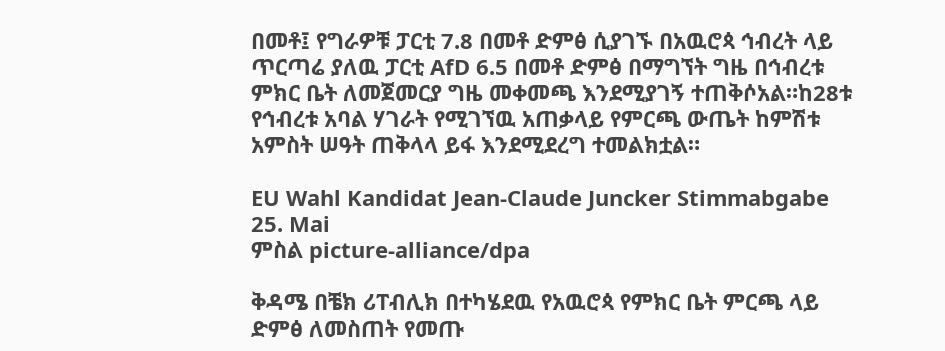በመቶ፤ የግራዎቹ ፓርቲ 7.8 በመቶ ድምፅ ሲያገኙ በአዉሮጳ ኅብረት ላይ ጥርጣሬ ያለዉ ፓርቲ AfD 6.5 በመቶ ድምፅ በማግኘት ግዜ በኅብረቱ ምክር ቤት ለመጀመርያ ግዜ መቀመጫ እንደሚያገኝ ተጠቅሶአል።ከ28ቱ የኅብረቱ አባል ሃገራት የሚገኘዉ አጠቃላይ የምርጫ ውጤት ከምሽቱ አምስት ሠዓት ጠቅላላ ይፋ እንደሚደረግ ተመልክቷል።

EU Wahl Kandidat Jean-Claude Juncker Stimmabgabe 25. Mai
ምስል picture-alliance/dpa

ቅዳሜ በቼክ ሪፐብሊክ በተካሄደዉ የአዉሮጳ የምክር ቤት ምርጫ ላይ ድምፅ ለመስጠት የመጡ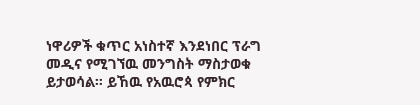ነዋሪዎች ቁጥር አነስተኛ እንደነበር ፕራግ መዲና የሚገኘዉ መንግስት ማስታወቁ ይታወሳል። ይኸዉ የአዉሮጳ የምክር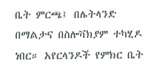ቤት ምርጫ፤ በሌትላንድ በማልታና በስሎቫክያም ተካሂዶ ነበር። አየርላንዶች የምክር ቤት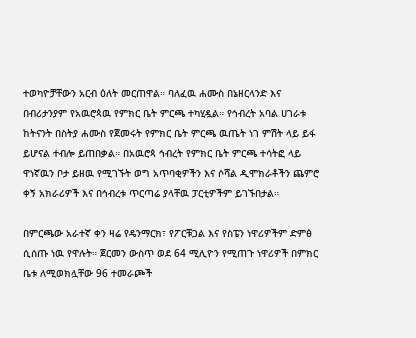ተወካዮቻቸውን አርብ ዕለት መርጠዋል። ባለፈዉ ሐሙስ በኔዘርላንድ እና በብሪታንያም የአዉሮጳዉ የምክር ቤት ምርጫ ተካሂዷል። የኅብረት አባል ሀገራቱ ከትናንት በስትያ ሐሙስ የጀመሩት የምክር ቤት ምርጫ ዉጤት ነገ ምሽት ላይ ይፋ ይሆናል ተብሎ ይጠበቃል። በአዉሮጳ ኅብረት የምክር ቤት ምርጫ ተሳትፎ ላይ ዋነኛዉን ቦታ ይዘዉ የሚገኙት ወግ አጥባቂዎችን እና ሶሻል ዲሞክራቶችን ጨምሮ ቀኝ አክራሪዎች እና በኅብረቱ ጥርጣሬ ያላቸዉ ፓርቲዎችም ይገኙበታል።

በምርጫው አራተኛ ቀን ዛሬ የዴንማርክ፣ የፖርቹጋል እና የስፔን ነዋሪዎችም ድምፅ ሲሰጡ ነዉ የዋሉት። ጀርመን ውስጥ ወደ 64 ሚሊዮን የሚጠጉ ነዋሪዎች በምክር ቤቱ ለሚወክሏቸው 96 ተመራጮች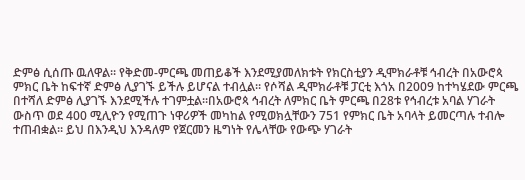ድምፅ ሲሰጡ ዉለዋል። የቅድመ-ምርጫ መጠይቆች እንደሚያመለክቱት የክርስቲያን ዲሞክራቶቹ ኅብረት በአውሮጳ ምክር ቤት ከፍተኛ ድምፅ ሊያገኙ ይችሉ ይሆናል ተብሏል። የሶሻል ዲሞክራቶቹ ፓርቲ እጎአ በ2009 ከተካሄደው ምርጫ በተሻለ ድምፅ ሊያገኙ እንደሚችሉ ተገምቷል።በአውሮጳ ኅብረት ለምክር ቤት ምርጫ በ28ቱ የኅብረቱ አባል ሃገራት ውስጥ ወደ 400 ሚሊዮን የሚጠጉ ነዋሪዎች መካከል የሚወክሏቸውን 751 የምክር ቤት አባላት ይመርጣሉ ተብሎ ተጠብቋል። ይህ በእንዲህ እንዳለም የጀርመን ዜግነት የሌላቸው የውጭ ሃገራት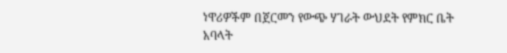ነዋሪዎችም በጀርመን የውጭ ሃገራት ውህደት የምክር ቤት አባላት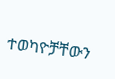ተወካዮቻቸውን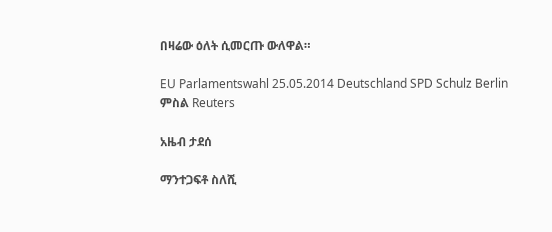በዛሬው ዕለት ሲመርጡ ውለዋል።

EU Parlamentswahl 25.05.2014 Deutschland SPD Schulz Berlin
ምስል Reuters

አዜብ ታደሰ

ማንተጋፍቶ ስለሺ